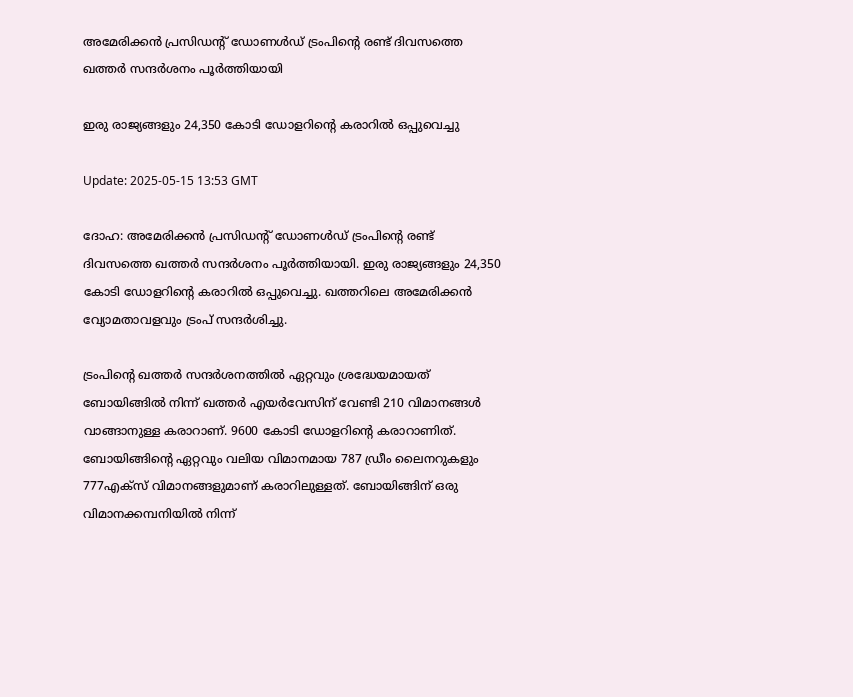അമേരിക്കന്‍ പ്രസിഡന്റ് ഡോണള്‍ഡ് ട്രംപിന്റെ രണ്ട് ദിവസത്തെ ഖത്തര്‍ സന്ദര്‍ശനം പൂര്‍ത്തിയായി

ഇരു രാജ്യങ്ങളും 24,350 കോടി ഡോളറിന്റെ കരാറില്‍ ഒപ്പുവെച്ചു

Update: 2025-05-15 13:53 GMT

ദോഹ: അമേരിക്കന്‍ പ്രസിഡന്റ് ഡോണള്‍ഡ് ട്രംപിന്റെ രണ്ട് ദിവസത്തെ ഖത്തര്‍ സന്ദര്‍ശനം പൂര്‍ത്തിയായി. ഇരു രാജ്യങ്ങളും 24,350 കോടി ഡോളറിന്റെ കരാറില്‍ ഒപ്പുവെച്ചു. ഖത്തറിലെ അമേരിക്കന്‍ വ്യോമതാവളവും ട്രംപ് സന്ദര്‍ശിച്ചു.

ട്രംപിന്റെ ഖത്തര്‍ സന്ദര്‍ശനത്തില്‍ ഏറ്റവും ശ്രദ്ധേയമായത് ബോയിങ്ങില്‍ നിന്ന് ഖത്തര്‍ എയര്‍വേസിന് വേണ്ടി 210 വിമാനങ്ങള്‍ വാങ്ങാനുള്ള കരാറാണ്. 9600 കോടി ഡോളറിന്റെ കരാറാണിത്. ബോയിങ്ങിന്റെ ഏറ്റവും വലിയ വിമാനമായ 787 ഡ്രീം ലൈനറുകളും 777എക്സ് വിമാനങ്ങളുമാണ് കരാറിലുള്ളത്. ബോയിങ്ങിന് ഒരു വിമാനക്കമ്പനിയില്‍ നിന്ന്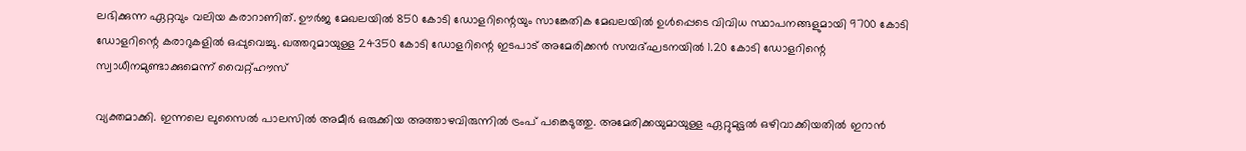ലഭിക്കുന്ന ഏറ്റവും വലിയ കരാറാണിത്. ഊര്‍ജ മേഖലയില്‍ 850 കോടി ഡോളറിന്റെയും സാങ്കേതിക മേഖലയില്‍ ഉള്‍പ്പെടെ വിവിധ സ്ഥാപനങ്ങളുമായി 9700 കോടി ഡോളറിന്റെ കരാറുകളില്‍ ഒപ്പുവെച്ചു. ഖത്തറുമായുള്ള 24350 കോടി ഡോളറിന്റെ ഇടപാട് അമേരിക്കന്‍ സമ്പദ്ഘടനയില്‍ 1.20 കോടി ഡോളറിന്റെ സ്വാധീനമുണ്ടാക്കുമെന്ന് വൈറ്റ്ഹൗസ്

വ്യക്തമാക്കി. ഇന്നലെ ലുസൈല്‍ പാലസില്‍ അമീര്‍ ഒരുക്കിയ അത്താഴവിരുന്നില്‍ ട്രംപ് പങ്കെടുത്തു. അമേരിക്കയുമായുള്ള ഏറ്റുമുട്ടല്‍ ഒഴിവാക്കിയതില്‍ ഇറാന്‍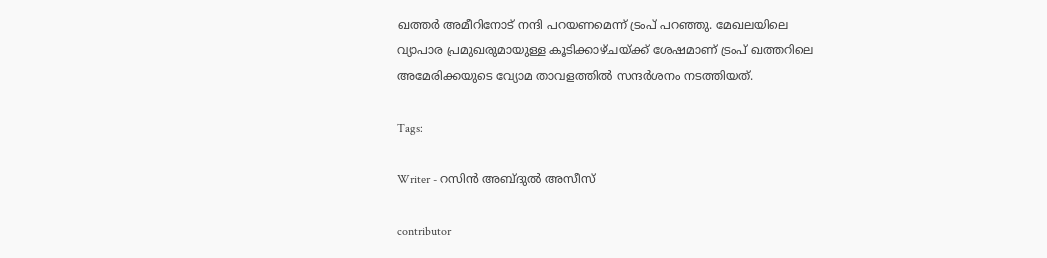ഖത്തര്‍ അമീറിനോട് നന്ദി പറയണമെന്ന് ട്രംപ് പറഞ്ഞു. മേഖലയിലെ വ്യാപാര പ്രമുഖരുമായുള്ള കൂടിക്കാഴ്ചയ്ക്ക് ശേഷമാണ് ട്രംപ് ഖത്തറിലെ അമേരിക്കയുടെ വ്യോമ താവളത്തില്‍ സന്ദര്‍ശനം നടത്തിയത്.

Tags:

Writer - റസിൻ അബ്ദുൽ അസീസ്

contributor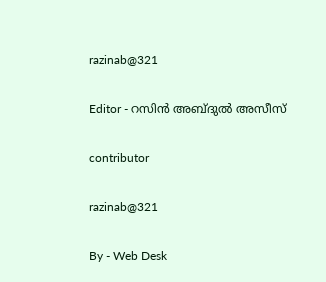razinab@321

Editor - റസിൻ അബ്ദുൽ അസീസ്

contributor

razinab@321

By - Web Desk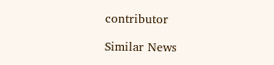contributor

Similar News